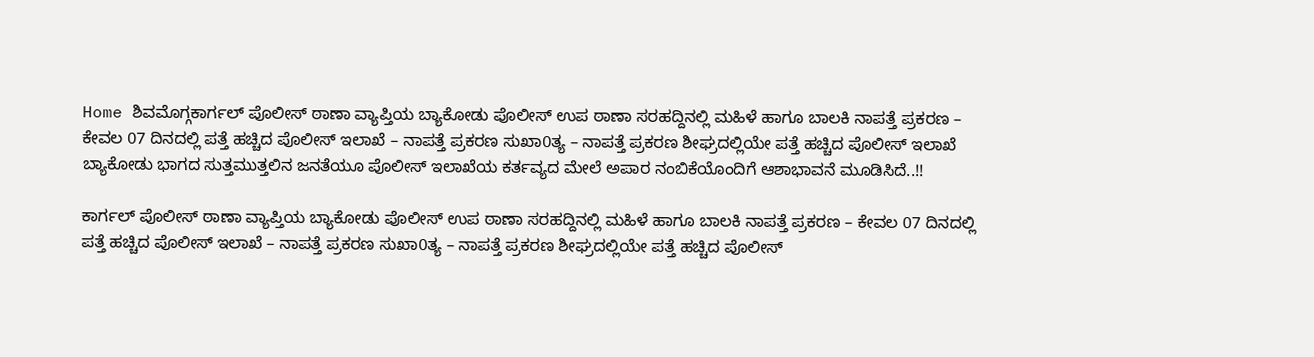Home ಶಿವಮೊಗ್ಗಕಾರ್ಗಲ್ ಪೊಲೀಸ್ ಠಾಣಾ ವ್ಯಾಪ್ತಿಯ ಬ್ಯಾಕೋಡು ಪೊಲೀಸ್ ಉಪ ಠಾಣಾ ಸರಹದ್ದಿನಲ್ಲಿ ಮಹಿಳೆ ಹಾಗೂ ಬಾಲಕಿ ನಾಪತ್ತೆ ಪ್ರಕರಣ – ಕೇವಲ 07 ದಿನದಲ್ಲಿ ಪತ್ತೆ ಹಚ್ಚಿದ ಪೊಲೀಸ್ ಇಲಾಖೆ – ನಾಪತ್ತೆ ಪ್ರಕರಣ ಸುಖಾ0ತ್ಯ – ನಾಪತ್ತೆ ಪ್ರಕರಣ ಶೀಘ್ರದಲ್ಲಿಯೇ ಪತ್ತೆ ಹಚ್ಚಿದ ಪೊಲೀಸ್ ಇಲಾಖೆ ಬ್ಯಾಕೋಡು ಭಾಗದ ಸುತ್ತಮುತ್ತಲಿನ ಜನತೆಯೂ ಪೊಲೀಸ್ ಇಲಾಖೆಯ ಕರ್ತವ್ಯದ ಮೇಲೆ ಅಪಾರ ನಂಬಿಕೆಯೊಂದಿಗೆ ಆಶಾಭಾವನೆ ಮೂಡಿಸಿದೆ..!!

ಕಾರ್ಗಲ್ ಪೊಲೀಸ್ ಠಾಣಾ ವ್ಯಾಪ್ತಿಯ ಬ್ಯಾಕೋಡು ಪೊಲೀಸ್ ಉಪ ಠಾಣಾ ಸರಹದ್ದಿನಲ್ಲಿ ಮಹಿಳೆ ಹಾಗೂ ಬಾಲಕಿ ನಾಪತ್ತೆ ಪ್ರಕರಣ – ಕೇವಲ 07 ದಿನದಲ್ಲಿ ಪತ್ತೆ ಹಚ್ಚಿದ ಪೊಲೀಸ್ ಇಲಾಖೆ – ನಾಪತ್ತೆ ಪ್ರಕರಣ ಸುಖಾ0ತ್ಯ – ನಾಪತ್ತೆ ಪ್ರಕರಣ ಶೀಘ್ರದಲ್ಲಿಯೇ ಪತ್ತೆ ಹಚ್ಚಿದ ಪೊಲೀಸ್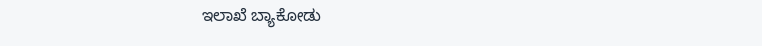ಇಲಾಖೆ ಬ್ಯಾಕೋಡು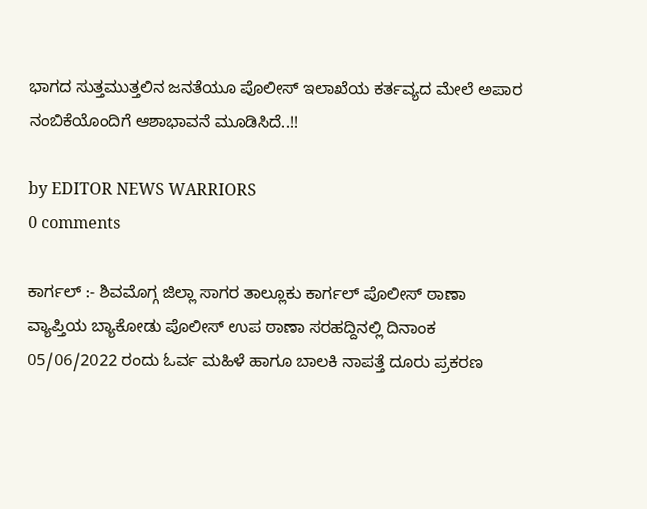ಭಾಗದ ಸುತ್ತಮುತ್ತಲಿನ ಜನತೆಯೂ ಪೊಲೀಸ್ ಇಲಾಖೆಯ ಕರ್ತವ್ಯದ ಮೇಲೆ ಅಪಾರ ನಂಬಿಕೆಯೊಂದಿಗೆ ಆಶಾಭಾವನೆ ಮೂಡಿಸಿದೆ..!!

by EDITOR NEWS WARRIORS
0 comments

ಕಾರ್ಗಲ್ :- ಶಿವಮೊಗ್ಗ ಜಿಲ್ಲಾ ಸಾಗರ ತಾಲ್ಲೂಕು ಕಾರ್ಗಲ್ ಪೊಲೀಸ್ ಠಾಣಾ ವ್ಯಾಪ್ತಿಯ ಬ್ಯಾಕೋಡು ಪೊಲೀಸ್ ಉಪ ಠಾಣಾ ಸರಹದ್ದಿನಲ್ಲಿ ದಿನಾಂಕ 05/06/2022 ರಂದು ಓರ್ವ ಮಹಿಳೆ ಹಾಗೂ ಬಾಲಕಿ ನಾಪತ್ತೆ ದೂರು ಪ್ರಕರಣ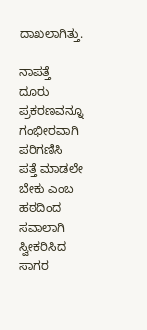ದಾಖಲಾಗಿತ್ತು.

ನಾಪತ್ತೆ ದೂರು ಪ್ರಕರಣವನ್ನೂ ಗಂಭೀರವಾಗಿ ಪರಿಗಣಿಸಿ ಪತ್ತೆ ಮಾಡಲೇ ಬೇಕು ಎಂಬ ಹಠದಿಂದ ಸವಾಲಾಗಿ ಸ್ವೀಕರಿಸಿದ ಸಾಗರ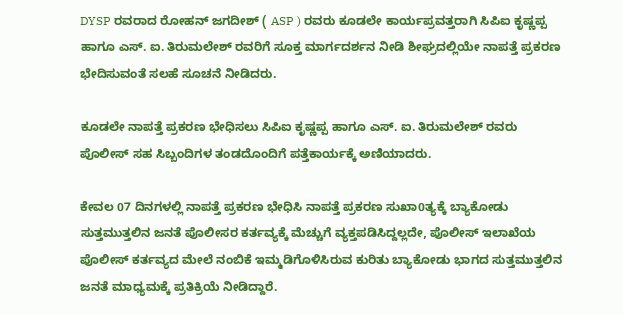DYSP ರವರಾದ ರೋಹನ್ ಜಗದೀಶ್ ( ASP ) ರವರು ಕೂಡಲೇ ಕಾರ್ಯಪ್ರವತ್ತರಾಗಿ ಸಿಪಿಐ ಕೃಷ್ಣಪ್ಪ ಹಾಗೂ ಎಸ್. ಐ. ತಿರುಮಲೇಶ್ ರವರಿಗೆ ಸೂಕ್ತ ಮಾರ್ಗದರ್ಶನ ನೀಡಿ ಶೀಘ್ರದಲ್ಲಿಯೇ ನಾಪತ್ತೆ ಪ್ರಕರಣ ಭೇದಿಸುವಂತೆ ಸಲಹೆ ಸೂಚನೆ ನೀಡಿದರು.

ಕೂಡಲೇ ನಾಪತ್ತೆ ಪ್ರಕರಣ ಭೇಧಿಸಲು ಸಿಪಿಐ ಕೃಷ್ಣಪ್ಪ ಹಾಗೂ ಎಸ್. ಐ. ತಿರುಮಲೇಶ್ ರವರು ಪೊಲೀಸ್ ಸಹ ಸಿಬ್ಬಂದಿಗಳ ತಂಡದೊಂದಿಗೆ ಪತ್ತೆಕಾರ್ಯಕ್ಕೆ ಅಣಿಯಾದರು.

ಕೇವಲ 07 ದಿನಗಳಲ್ಲಿ ನಾಪತ್ತೆ ಪ್ರಕರಣ ಭೇಧಿಸಿ ನಾಪತ್ತೆ ಪ್ರಕರಣ ಸುಖಾ0ತ್ಯಕ್ಕೆ ಬ್ಯಾಕೋಡು ಸುತ್ತಮುತ್ತಲಿನ ಜನತೆ ಪೊಲೀಸರ ಕರ್ತವ್ಯಕ್ಕೆ ಮೆಚ್ಚುಗೆ ವ್ಯಕ್ತಪಡಿಸಿದ್ದಲ್ಲದೇ, ಪೊಲೀಸ್ ಇಲಾಖೆಯ ಪೊಲೀಸ್ ಕರ್ತವ್ಯದ ಮೇಲೆ ನಂಬಿಕೆ ಇಮ್ಮಡಿಗೊಳಿಸಿರುವ ಕುರಿತು ಬ್ಯಾಕೋಡು ಭಾಗದ ಸುತ್ತಮುತ್ತಲಿನ ಜನತೆ ಮಾಧ್ಯಮಕ್ಕೆ ಪ್ರತಿಕ್ರಿಯೆ ನೀಡಿದ್ದಾರೆ.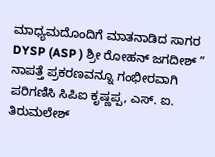ಮಾಧ್ಯಮದೊಂದಿಗೆ ಮಾತನಾಡಿದ ಸಾಗರ DYSP (ASP ) ಶ್ರೀ ರೋಹನ್ ಜಗದೀಶ್ ” ನಾಪತ್ತೆ ಪ್ರಕರಣವನ್ನೂ ಗಂಭೀರವಾಗಿ ಪರಿಗಣಿಸಿ ಸಿಪಿಐ ಕೃಷ್ಣಪ್ಪ, ಎಸ್. ಐ. ತಿರುಮಲೇಶ್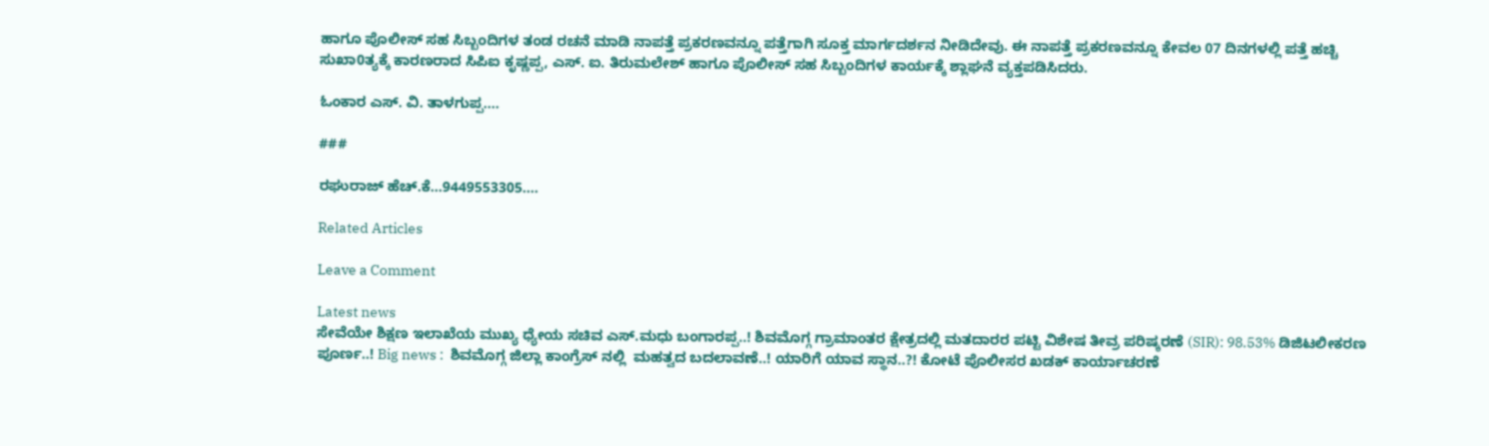ಹಾಗೂ ಪೊಲೀಸ್ ಸಹ ಸಿಬ್ಬಂದಿಗಳ ತಂಡ ರಚನೆ ಮಾಡಿ ನಾಪತ್ತೆ ಪ್ರಕರಣವನ್ನೂ ಪತ್ತೆಗಾಗಿ ಸೂಕ್ತ ಮಾರ್ಗದರ್ಶನ ನೀಡಿದೇವು. ಈ ನಾಪತ್ತೆ ಪ್ರಕರಣವನ್ನೂ ಕೇವಲ 07 ದಿನಗಳಲ್ಲಿ ಪತ್ತೆ ಹಚ್ಚಿ ಸುಖಾ0ತ್ಯಕ್ಕೆ ಕಾರಣರಾದ ಸಿಪಿಐ ಕೃಷ್ಣಪ್ಪ, ಎಸ್. ಐ. ತಿರುಮಲೇಶ್ ಹಾಗೂ ಪೊಲೀಸ್ ಸಹ ಸಿಬ್ಬಂದಿಗಳ ಕಾರ್ಯಕ್ಕೆ ಶ್ಲಾಘನೆ ವ್ಯಕ್ತಪಡಿಸಿದರು.

ಓಂಕಾರ ಎಸ್. ವಿ. ತಾಳಗುಪ್ಪ….

###

ರಘುರಾಜ್ ಹೆಚ್.ಕೆ…9449553305….

Related Articles

Leave a Comment

Latest news
ಸೇವೆಯೇ ಶಿಕ್ಷಣ ಇಲಾಖೆಯ ಮುಖ್ಯ ಧ್ಯೇಯ ಸಚಿವ ಎಸ್.ಮಧು ಬಂಗಾರಪ್ಪ..! ಶಿವಮೊಗ್ಗ ಗ್ರಾಮಾಂತರ ಕ್ಷೇತ್ರದಲ್ಲಿ ಮತದಾರರ ಪಟ್ಟಿ ವಿಶೇಷ ತೀವ್ರ ಪರಿಷ್ಕರಣೆ (SIR): 98.53% ಡಿಜಿಟಲೀಕರಣ ಪೂರ್ಣ..! Big news :  ಶಿವಮೊಗ್ಗ ಜಿಲ್ಲಾ ಕಾಂಗ್ರೆಸ್ ನಲ್ಲಿ  ಮಹತ್ವದ ಬದಲಾವಣೆ..! ಯಾರಿಗೆ ಯಾವ ಸ್ಥಾನ..?! ಕೋಟೆ ಪೊಲೀಸರ ಖಡಕ್ ಕಾರ್ಯಾಚರಣೆ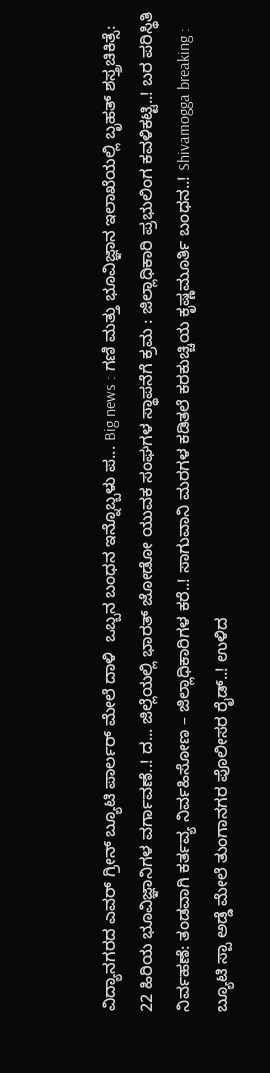ವಿದ್ಯಾನಗರದ ಎವರ್ ಗ್ರೀನ್ ಬ್ಯೂಟಿ ಪಾರ್ಲರ್ ಮೇಲೆ ದಾಳಿ  ಒಬ್ಬನ ಬಂಧನ ಇನ್ನೊಬ್ಬಳು ಪ... Big news : ಗಣಿ ಮತ್ತು ಭೂವಿಜ್ಞಾನ ಇಲಾಖೆಯಲ್ಲಿ ಬೃಹತ್ ಶಸ್ತ್ರಚಿಕಿತ್ಸೆ: 22 ಹಿರಿಯ ಭೂವಿಜ್ಞಾನಿಗಳ ವರ್ಗಾವಣೆ..! ದ... ಜಿಲ್ಲೆಯಲ್ಲಿ ಭಾರತ್ ಜೋಡೋ ಯುವಕ ಸಂಘಗಳ ಸ್ಥಾಪನೆಗೆ ಕ್ರಮ : ಜಿಲ್ಲಾಧಿಕಾರಿ ಪ್ರಭುಲಿಂಗ ಕವಳಿಕಟ್ಟಿ..! ಬರ ಪರಿಸ್ಥಿತಿ ನಿರ್ವಹಣೆ: ತಂಡವಾಗಿ ಕರ್ತವ್ಯ ನಿರ್ವಹಿಸೋಣ – ಜಿಲ್ಲಾಧಿಕಾರಿಗಳ ಕರೆ..! ಸಾಗುವಾನಿ ಮರಗಳ ಕಡಿತಲೆ ಕರಕುಚ್ಚಿಯ ಕೃಷ್ಣಮೂರ್ತಿ ಬಂಧನ..! Shivamogga breaking : ಬ್ಯೂಟಿ ಸ್ಪಾ ಅಡ್ಡೆ ಮೇಲೆ ತುಂಗಾನಗರ ಪೊಲೀಸರ ರೈಡ್..! ಉಳಿದ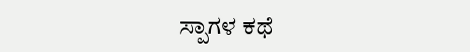ಸ್ಪಾಗಳ ಕಥೆ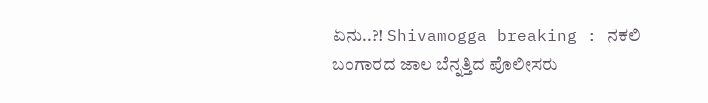ಏನು..?! Shivamogga breaking : ನಕಲಿ ಬಂಗಾರದ ಜಾಲ ಬೆನ್ನತ್ತಿದ ಪೊಲೀಸರು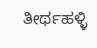ತೀರ್ಥಹಳ್ಳಿ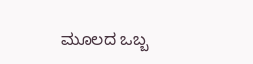ಮೂಲದ ಒಬ್ಬ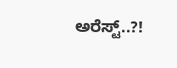ಅರೆಸ್ಟ್..?!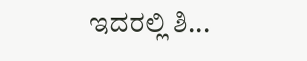ಇದರಲ್ಲಿ ಶಿ...